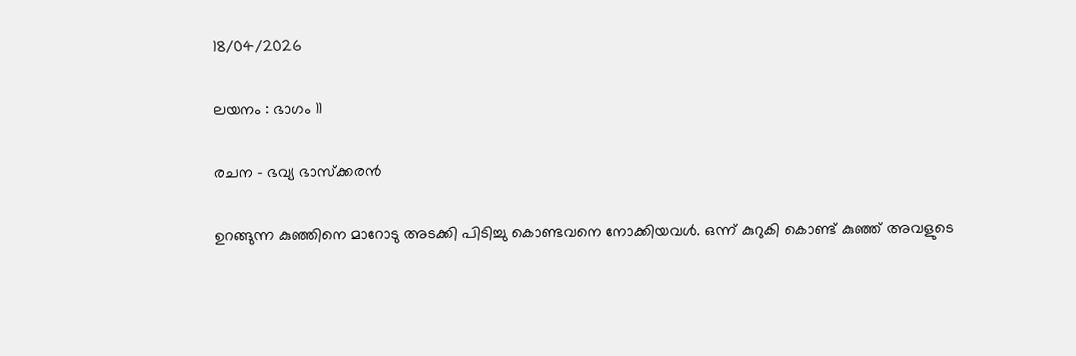18/04/2026

ലയനം : ഭാഗം 11

രചന – ഭവ്യ ഭാസ്ക്കരൻ

ഉറങ്ങുന്ന കുഞ്ഞിനെ മാറോടു അടക്കി പിടിച്ചു കൊണ്ടവനെ നോക്കിയവൾ. ഒന്ന് കുറുകി കൊണ്ട് കുഞ്ഞ് അവളുടെ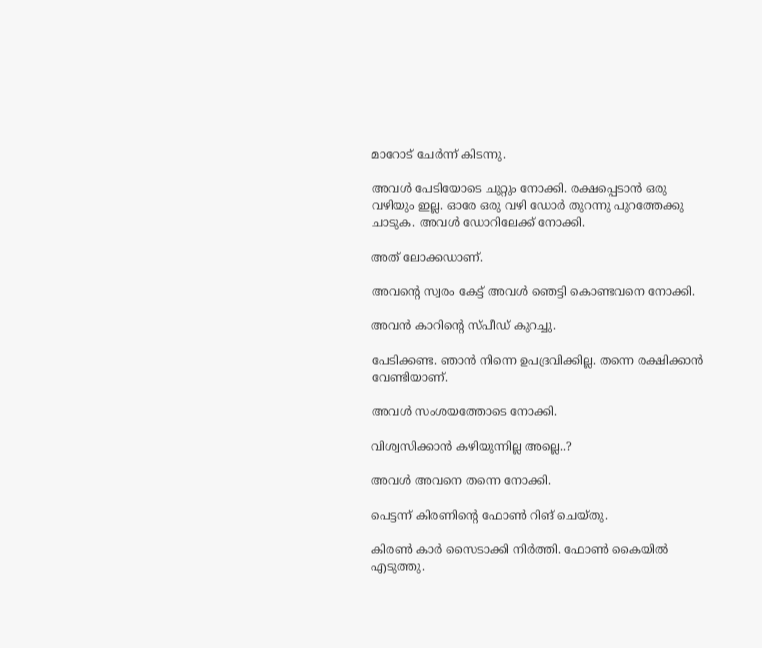മാറോട് ചേർന്ന് കിടന്നു.

അവൾ പേടിയോടെ ചുറ്റും നോക്കി. രക്ഷപ്പെടാൻ ഒരു വഴിയും ഇല്ല. ഓരേ ഒരു വഴി ഡോർ തുറന്നു പുറത്തേക്കു ചാടുക. അവൾ ഡോറിലേക്ക് നോക്കി.

അത്‌ ലോക്കഡാണ്.

അവന്റെ സ്വരം കേട്ട് അവൾ ഞെട്ടി കൊണ്ടവനെ നോക്കി.

അവൻ കാറിന്റെ സ്പീഡ് കുറച്ചു.

പേടിക്കണ്ട. ഞാൻ നിന്നെ ഉപദ്രവിക്കില്ല. തന്നെ രക്ഷിക്കാൻ വേണ്ടിയാണ്.

അവൾ സംശയത്തോടെ നോക്കി.

വിശ്വസിക്കാൻ കഴിയുന്നില്ല അല്ലെ..?

അവൾ അവനെ തന്നെ നോക്കി.

പെട്ടന്ന് കിരണിന്റെ ഫോൺ റിങ് ചെയ്തു.

കിരൺ കാർ സൈടാക്കി നിർത്തി. ഫോൺ കൈയിൽ എടുത്തു.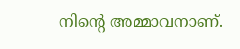നിന്റെ അമ്മാവനാണ്.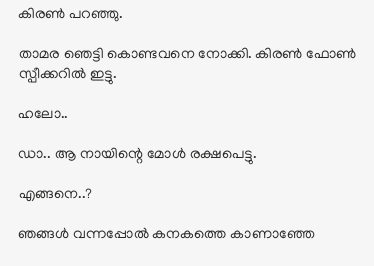കിരൺ പറഞ്ഞു.

താമര ഞെട്ടി കൊണ്ടവനെ നോക്കി. കിരൺ ഫോൺ സ്പീക്കറിൽ ഇട്ടു.

ഹലോ..

ഡാ.. ആ നായിന്റെ മോൾ രക്ഷപെട്ടു.

എങ്ങനെ..?

ഞങ്ങൾ വന്നപ്പോൽ കനകത്തെ കാണാഞ്ഞേ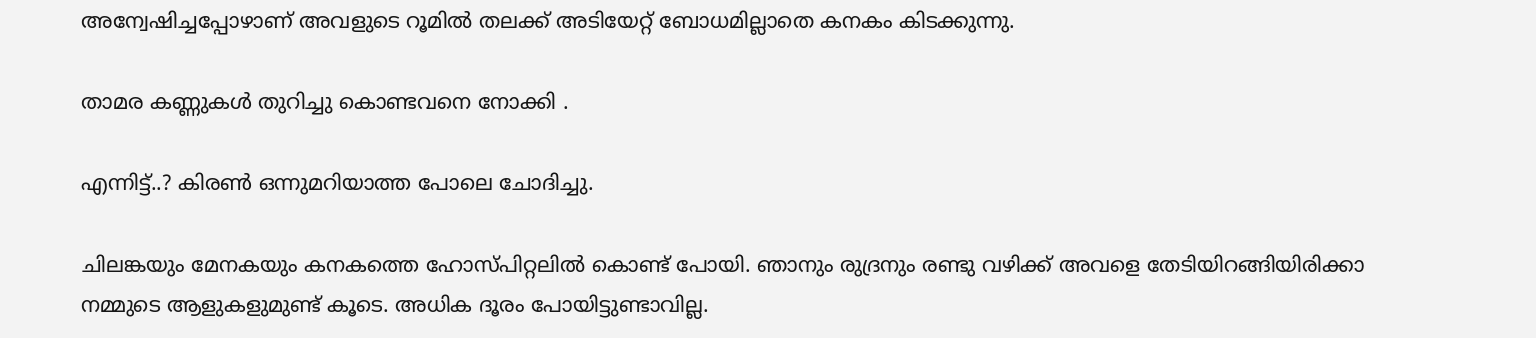അന്വേഷിച്ചപ്പോഴാണ് അവളുടെ റൂമിൽ തലക്ക് അടിയേറ്റ് ബോധമില്ലാതെ കനകം കിടക്കുന്നു.

താമര കണ്ണുകൾ തുറിച്ചു കൊണ്ടവനെ നോക്കി .

എന്നിട്ട്..? കിരൺ ഒന്നുമറിയാത്ത പോലെ ചോദിച്ചു.

ചിലങ്കയും മേനകയും കനകത്തെ ഹോസ്പിറ്റലിൽ കൊണ്ട് പോയി. ഞാനും രുദ്രനും രണ്ടു വഴിക്ക് അവളെ തേടിയിറങ്ങിയിരിക്കാ നമ്മുടെ ആളുകളുമുണ്ട് കൂടെ. അധിക ദൂരം പോയിട്ടുണ്ടാവില്ല.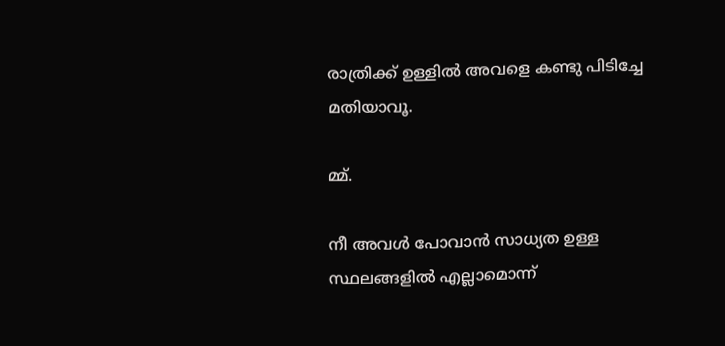രാത്രിക്ക് ഉള്ളിൽ അവളെ കണ്ടു പിടിച്ചേ മതിയാവൂ.

മ്മ്.

നീ അവൾ പോവാൻ സാധ്യത ഉള്ള സ്ഥലങ്ങളിൽ എല്ലാമൊന്ന്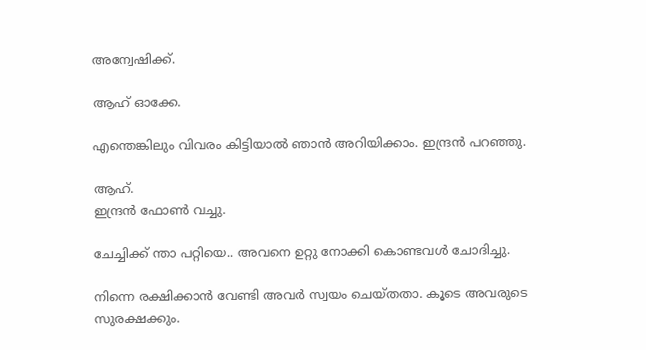അന്വേഷിക്ക്‌.

ആഹ് ഓക്കേ.

എന്തെങ്കിലും വിവരം കിട്ടിയാൽ ഞാൻ അറിയിക്കാം. ഇന്ദ്രൻ പറഞ്ഞു.

ആഹ്.
ഇന്ദ്രൻ ഫോൺ വച്ചു.

ചേച്ചിക്ക് ന്താ പറ്റിയെ.. അവനെ ഉറ്റു നോക്കി കൊണ്ടവൾ ചോദിച്ചു.

നിന്നെ രക്ഷിക്കാൻ വേണ്ടി അവർ സ്വയം ചെയ്തതാ. കൂടെ അവരുടെ സുരക്ഷക്കും.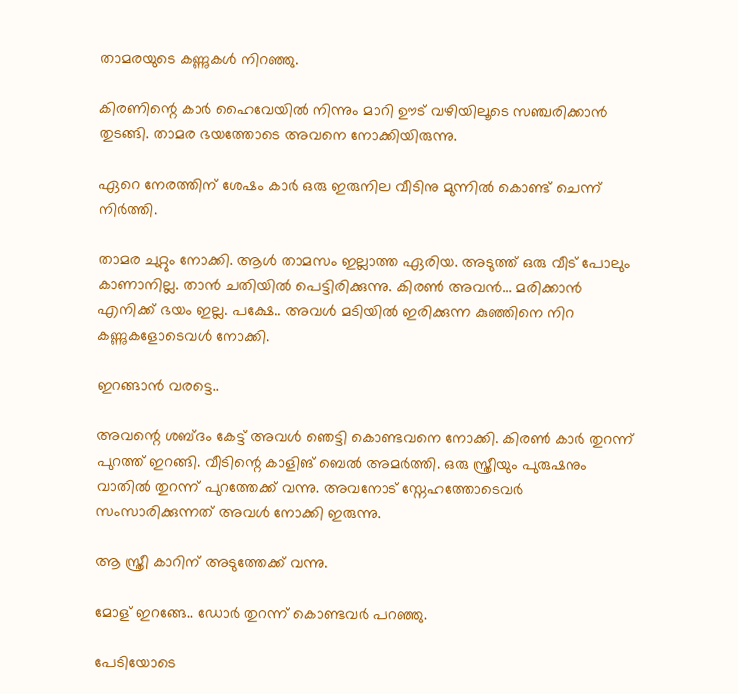താമരയുടെ കണ്ണുകൾ നിറഞ്ഞു.

കിരണിന്റെ കാർ ഹൈവേയിൽ നിന്നും മാറി ഊട് വഴിയിലൂടെ സഞ്ചരിക്കാൻ തുടങ്ങി. താമര ഭയത്തോടെ അവനെ നോക്കിയിരുന്നു.

ഏറെ നേരത്തിന് ശേഷം കാർ ഒരു ഇരുനില വീടിനു മുന്നിൽ കൊണ്ട് ചെന്ന് നിർത്തി.

താമര ചുറ്റും നോക്കി. ആൾ താമസം ഇല്ലാത്ത ഏരിയ. അടുത്ത് ഒരു വീട് പോലും കാണാനില്ല. താൻ ചതിയിൽ പെട്ടിരിക്കുന്നു. കിരൺ അവൻ… മരിക്കാൻ എനിക്ക് ഭയം ഇല്ല. പക്ഷേ.. അവൾ മടിയിൽ ഇരിക്കുന്ന കുഞ്ഞിനെ നിറ കണ്ണുകളോടെവൾ നോക്കി.

ഇറങ്ങാൻ വരട്ടെ..

അവന്റെ ശബ്ദം കേട്ട് അവൾ ഞെട്ടി കൊണ്ടവനെ നോക്കി. കിരൺ കാർ തുറന്ന് പുറത്ത് ഇറങ്ങി. വീടിന്റെ കാളിങ് ബെൽ അമർത്തി. ഒരു സ്ത്രീയും പുരുഷനും വാതിൽ തുറന്ന് പുറത്തേക്ക് വന്നു. അവനോട് സ്നേഹത്തോടെവർ സംസാരിക്കുന്നത് അവൾ നോക്കി ഇരുന്നു.

ആ സ്ത്രീ കാറിന് അടുത്തേക്ക് വന്നു.

മോള് ഇറങ്ങേ.. ഡോർ തുറന്ന് കൊണ്ടവർ പറഞ്ഞു.

പേടിയോടെ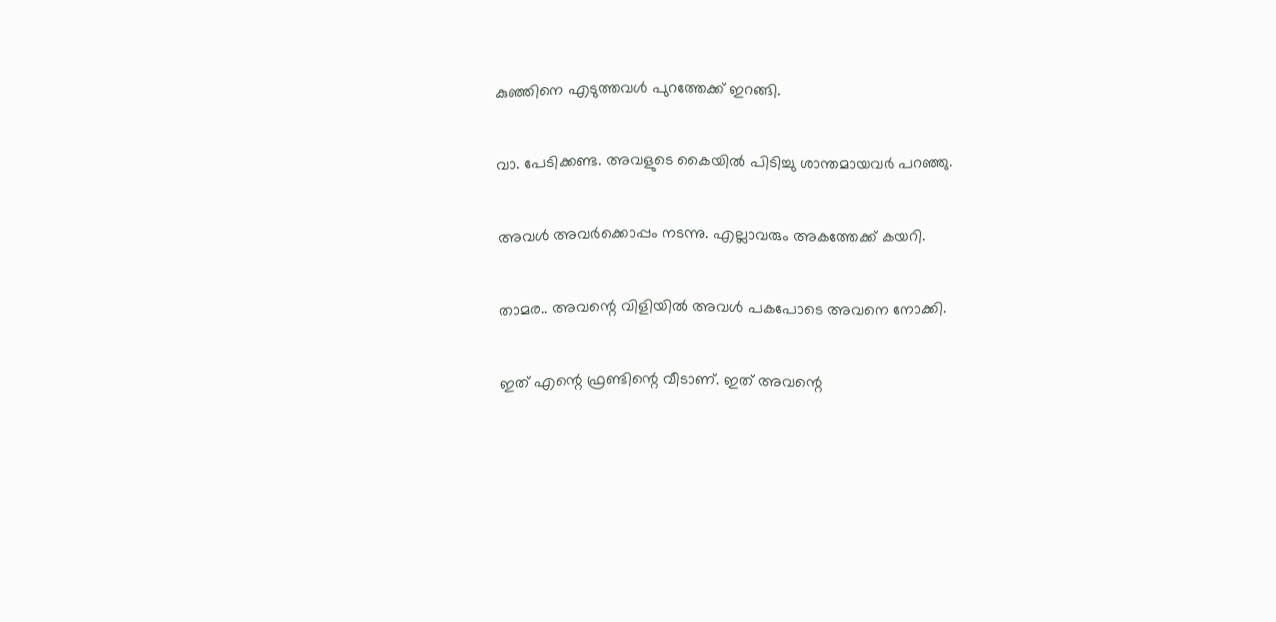കുഞ്ഞിനെ എടുത്തവൾ പുറത്തേക്ക് ഇറങ്ങി.

വാ. പേടിക്കണ്ട. അവളുടെ കൈയിൽ പിടിച്ചു ശാന്തമായവർ പറഞ്ഞു.

അവൾ അവർക്കൊപ്പം നടന്നു. എല്ലാവരും അകത്തേക്ക് കയറി.

താമര.. അവന്റെ വിളിയിൽ അവൾ പകപോടെ അവനെ നോക്കി.

ഇത് എന്റെ ഫ്രണ്ടിന്റെ വീടാണ്. ഇത് അവന്റെ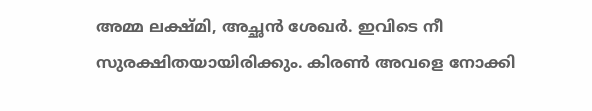അമ്മ ലക്ഷ്മി, അച്ഛൻ ശേഖർ. ഇവിടെ നീ സുരക്ഷിതയായിരിക്കും. കിരൺ അവളെ നോക്കി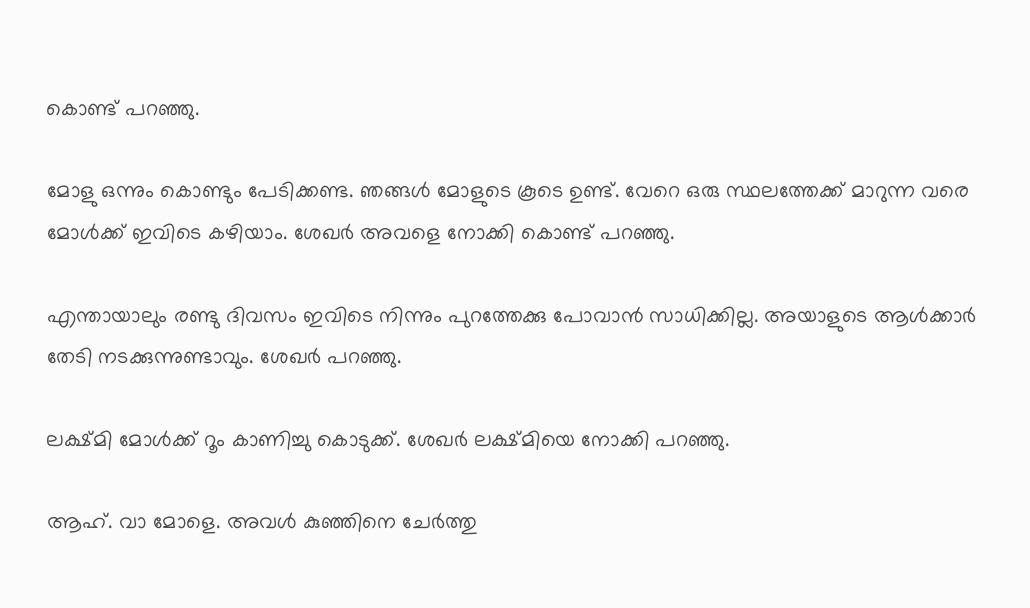കൊണ്ട് പറഞ്ഞു.

മോളു ഒന്നും കൊണ്ടും പേടിക്കണ്ട. ഞങ്ങൾ മോളുടെ കൂടെ ഉണ്ട്. വേറെ ഒരു സ്ഥലത്തേക്ക് മാറുന്ന വരെ മോൾക്ക് ഇവിടെ കഴിയാം. ശേഖർ അവളെ നോക്കി കൊണ്ട് പറഞ്ഞു.

എന്തായാലും രണ്ടു ദിവസം ഇവിടെ നിന്നും പുറത്തേക്കു പോവാൻ സാധിക്കില്ല. അയാളുടെ ആൾക്കാർ തേടി നടക്കുന്നുണ്ടാവും. ശേഖർ പറഞ്ഞു.

ലക്ഷ്മി മോൾക്ക് റൂം കാണിച്ചു കൊടുക്ക്. ശേഖർ ലക്ഷ്മിയെ നോക്കി പറഞ്ഞു.

ആഹ്. വാ മോളെ. അവൾ കുഞ്ഞിനെ ചേർത്തു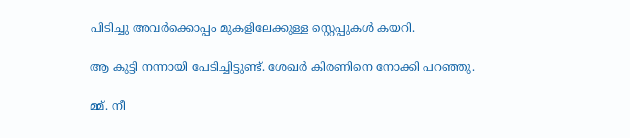പിടിച്ചു അവർക്കൊപ്പം മുകളിലേക്കുള്ള സ്റ്റെപ്പുകൾ കയറി.

ആ കുട്ടി നന്നായി പേടിച്ചിട്ടുണ്ട്. ശേഖർ കിരണിനെ നോക്കി പറഞ്ഞു.

മ്മ്. നീ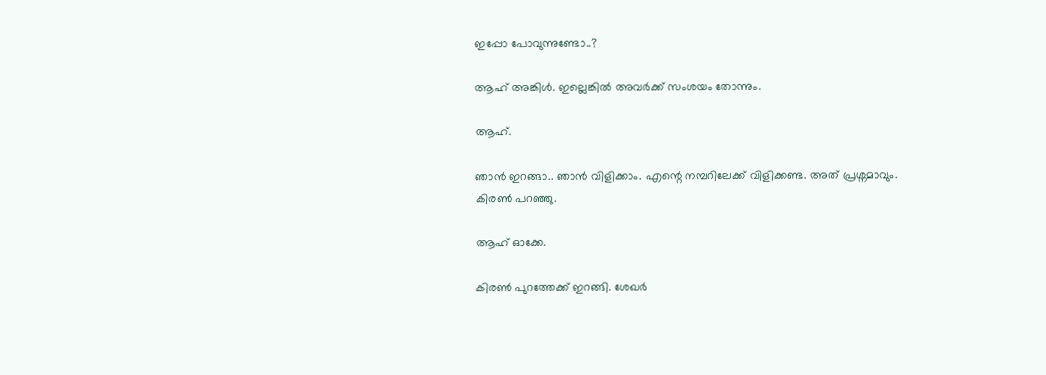ഇപ്പോ പോവുന്നുണ്ടോ..?

ആഹ് അങ്കിൾ. ഇല്ലെങ്കിൽ അവർക്ക് സംശയം തോന്നും.

ആഹ്.

ഞാൻ ഇറങ്ങാ.. ഞാൻ വിളിക്കാം. എന്റെ നമ്പറിലേക്ക്‌ വിളിക്കണ്ട. അത് പ്രശ്നമാവും. കിരൺ പറഞ്ഞു.

ആഹ് ഓക്കേ.

കിരൺ പുറത്തേക്ക് ഇറങ്ങി. ശേഖർ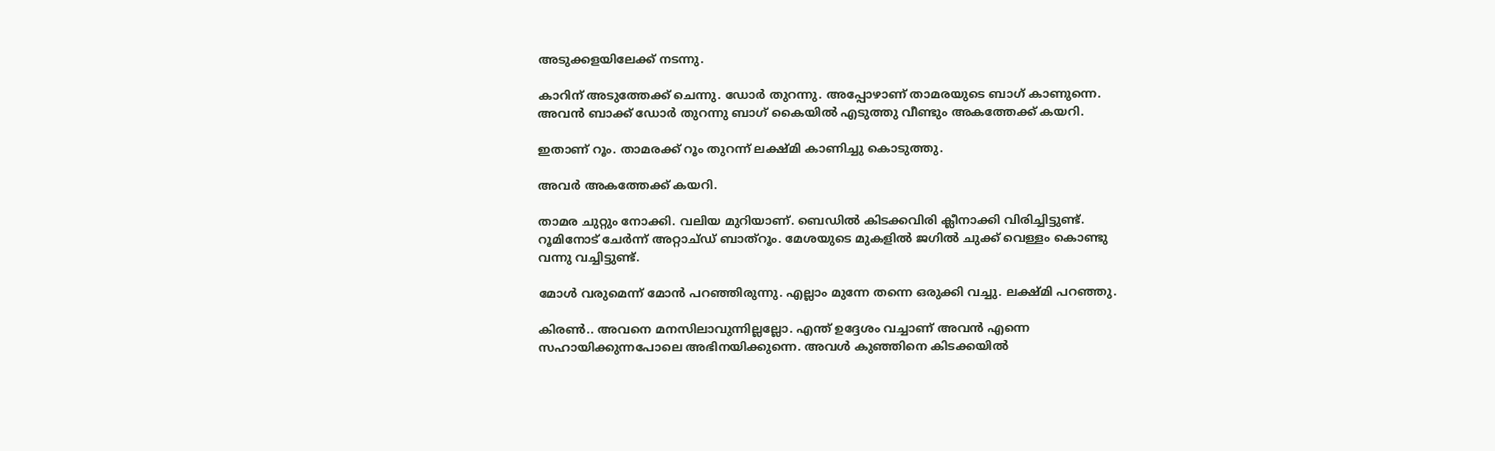അടുക്കളയിലേക്ക് നടന്നു.

കാറിന് അടുത്തേക്ക് ചെന്നു. ഡോർ തുറന്നു. അപ്പോഴാണ് താമരയുടെ ബാഗ് കാണുന്നെ. അവൻ ബാക്ക് ഡോർ തുറന്നു ബാഗ് കൈയിൽ എടുത്തു വീണ്ടും അകത്തേക്ക് കയറി.

ഇതാണ് റൂം. താമരക്ക് റൂം തുറന്ന് ലക്ഷ്മി കാണിച്ചു കൊടുത്തു.

അവർ അകത്തേക്ക് കയറി.

താമര ചുറ്റും നോക്കി. വലിയ മുറിയാണ്. ബെഡിൽ കിടക്കവിരി ക്ലീനാക്കി വിരിച്ചിട്ടുണ്ട്. റൂമിനോട് ചേർന്ന് അറ്റാച്ഡ് ബാത്‌റൂം. മേശയുടെ മുകളിൽ ജഗിൽ ചുക്ക് വെള്ളം കൊണ്ടു വന്നു വച്ചിട്ടുണ്ട്.

മോൾ വരുമെന്ന് മോൻ പറഞ്ഞിരുന്നു. എല്ലാം മുന്നേ തന്നെ ഒരുക്കി വച്ചു. ലക്ഷ്മി പറഞ്ഞു.

കിരൺ.. അവനെ മനസിലാവുന്നില്ലല്ലോ. എന്ത് ഉദ്ദേശം വച്ചാണ് അവൻ എന്നെ സഹായിക്കുന്നപോലെ അഭിനയിക്കുന്നെ. അവൾ കുഞ്ഞിനെ കിടക്കയിൽ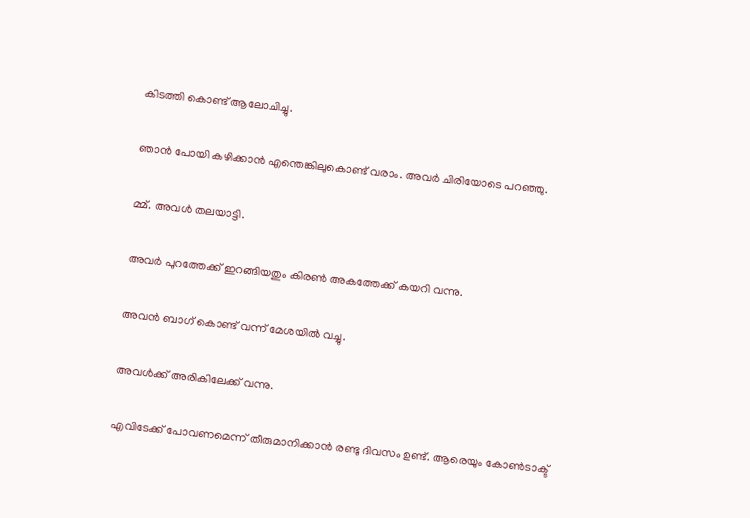കിടത്തി കൊണ്ട് ആലോചിച്ചു.

ഞാൻ പോയി കഴിക്കാൻ എന്തെങ്കിലുകൊണ്ട് വരാം. അവർ ചിരിയോടെ പറഞ്ഞു.

മ്മ്. അവൾ തലയാട്ടി.

അവർ പുറത്തേക്ക്‌ ഇറങ്ങിയതും കിരൺ അകത്തേക്ക് കയറി വന്നു.

അവൻ ബാഗ് കൊണ്ട് വന്ന് മേശയിൽ വച്ചു.

അവൾക്ക് അരികിലേക്ക് വന്നു.

എവിടേക്ക് പോവണമെന്ന് തീരുമാനിക്കാൻ രണ്ടു ദിവസം ഉണ്ട്. ആരെയും കോൺടാക്ട്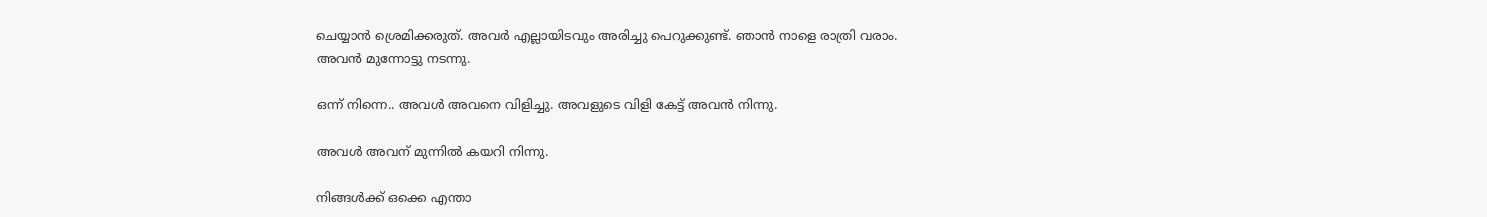ചെയ്യാൻ ശ്രെമിക്കരുത്. അവർ എല്ലായിടവും അരിച്ചു പെറുക്കുണ്ട്. ഞാൻ നാളെ രാത്രി വരാം.
അവൻ മുന്നോട്ടു നടന്നു.

ഒന്ന് നിന്നെ.. അവൾ അവനെ വിളിച്ചു. അവളുടെ വിളി കേട്ട് അവൻ നിന്നു.

അവൾ അവന് മുന്നിൽ കയറി നിന്നു.

നിങ്ങൾക്ക് ഒക്കെ എന്താ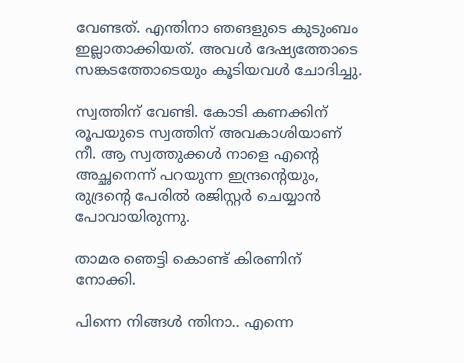വേണ്ടത്. എന്തിനാ ഞങളുടെ കുടുംബം ഇല്ലാതാക്കിയത്. അവൾ ദേഷ്യത്തോടെ സങ്കടത്തോടെയും കൂടിയവൾ ചോദിച്ചു.

സ്വത്തിന് വേണ്ടി. കോടി കണക്കിന് രൂപയുടെ സ്വത്തിന് അവകാശിയാണ് നീ. ആ സ്വത്തുക്കൾ നാളെ എന്റെ അച്ഛനെന്ന് പറയുന്ന ഇന്ദ്രന്റെയും, രുദ്രന്റെ പേരിൽ രജിസ്റ്റർ ചെയ്യാൻ പോവായിരുന്നു.

താമര ഞെട്ടി കൊണ്ട് കിരണിന് നോക്കി.

പിന്നെ നിങ്ങൾ ന്തിനാ.. എന്നെ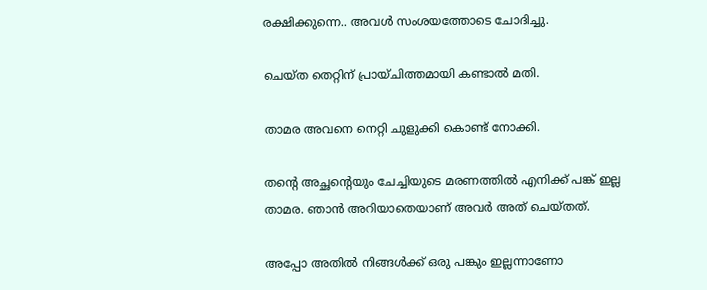രക്ഷിക്കുന്നെ.. അവൾ സംശയത്തോടെ ചോദിച്ചു.

ചെയ്ത തെറ്റിന് പ്രായ്ചിത്തമായി കണ്ടാൽ മതി.

താമര അവനെ നെറ്റി ചുളുക്കി കൊണ്ട് നോക്കി.

തന്റെ അച്ഛന്റെയും ചേച്ചിയുടെ മരണത്തിൽ എനിക്ക് പങ്ക് ഇല്ല താമര. ഞാൻ അറിയാതെയാണ് അവർ അത്‌ ചെയ്തത്.

അപ്പോ അതിൽ നിങ്ങൾക്ക് ഒരു പങ്കും ഇല്ലന്നാണോ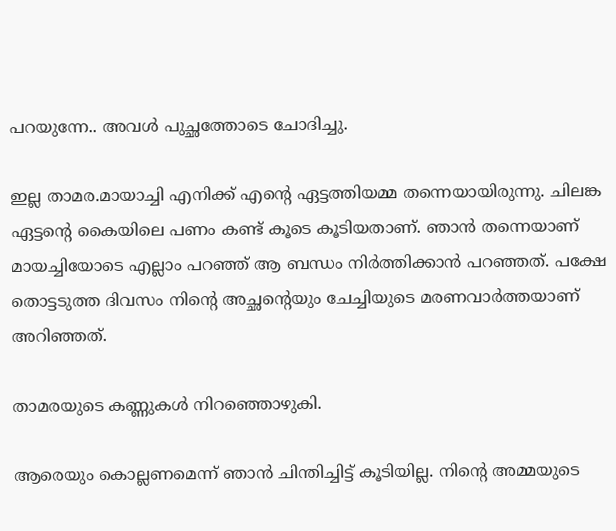പറയുന്നേ.. അവൾ പുച്ഛത്തോടെ ചോദിച്ചു.

ഇല്ല താമര.മായാച്ചി എനിക്ക് എന്റെ ഏട്ടത്തിയമ്മ തന്നെയായിരുന്നു. ചിലങ്ക ഏട്ടന്റെ കൈയിലെ പണം കണ്ട് കൂടെ കൂടിയതാണ്. ഞാൻ തന്നെയാണ് മായച്ചിയോടെ എല്ലാം പറഞ്ഞ് ആ ബന്ധം നിർത്തിക്കാൻ പറഞ്ഞത്‌. പക്ഷേ തൊട്ടടുത്ത ദിവസം നിന്റെ അച്ഛന്റെയും ചേച്ചിയുടെ മരണവാർത്തയാണ് അറിഞ്ഞത്.

താമരയുടെ കണ്ണുകൾ നിറഞ്ഞൊഴുകി.

ആരെയും കൊല്ലണമെന്ന് ഞാൻ ചിന്തിച്ചിട്ട് കൂടിയില്ല. നിന്റെ അമ്മയുടെ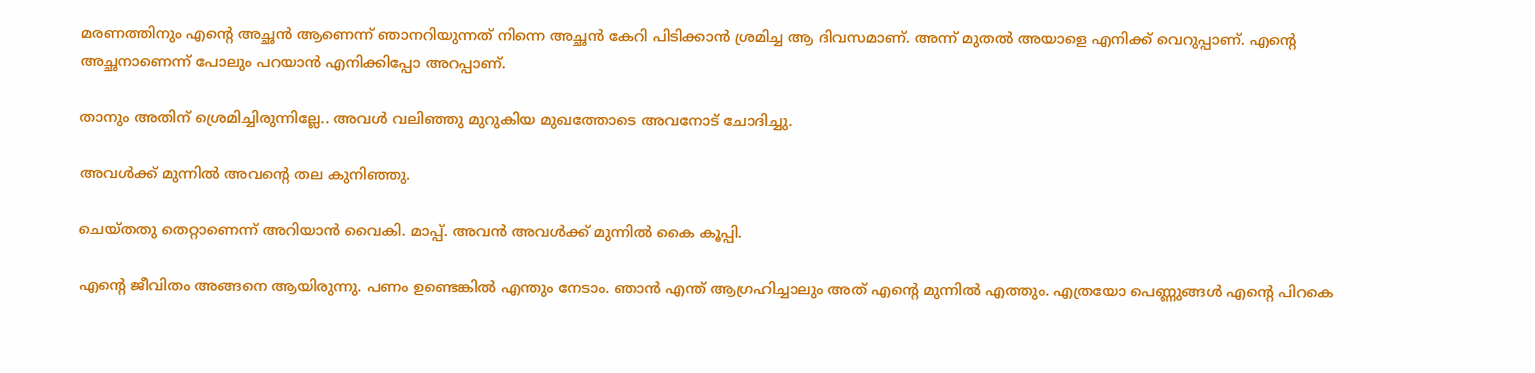മരണത്തിനും എന്റെ അച്ഛൻ ആണെന്ന് ഞാനറിയുന്നത് നിന്നെ അച്ഛൻ കേറി പിടിക്കാൻ ശ്രമിച്ച ആ ദിവസമാണ്. അന്ന് മുതൽ അയാളെ എനിക്ക് വെറുപ്പാണ്. എന്റെ അച്ഛനാണെന്ന് പോലും പറയാൻ എനിക്കിപ്പോ അറപ്പാണ്.

താനും അതിന് ശ്രെമിച്ചിരുന്നില്ലേ.. അവൾ വലിഞ്ഞു മുറുകിയ മുഖത്തോടെ അവനോട് ചോദിച്ചു.

അവൾക്ക് മുന്നിൽ അവന്റെ തല കുനിഞ്ഞു.

ചെയ്തതു തെറ്റാണെന്ന് അറിയാൻ വൈകി. മാപ്പ്. അവൻ അവൾക്ക് മുന്നിൽ കൈ കൂപ്പി.

എന്റെ ജീവിതം അങ്ങനെ ആയിരുന്നു. പണം ഉണ്ടെങ്കിൽ എന്തും നേടാം. ഞാൻ എന്ത് ആഗ്രഹിച്ചാലും അത്‌ എന്റെ മുന്നിൽ എത്തും. എത്രയോ പെണ്ണുങ്ങൾ എന്റെ പിറകെ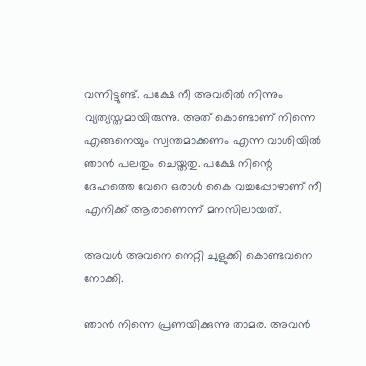വന്നിട്ടുണ്ട്. പക്ഷേ നീ അവരിൽ നിന്നും വ്യത്യസ്തമായിരുന്നു. അത് കൊണ്ടാണ് നിന്നെ എങ്ങനെയും സ്വന്തമാക്കണം എന്ന വാശിയിൽ ഞാൻ പലതും ചെയ്തതു. പക്ഷേ നിന്റെ ദേഹത്തെ വേറെ ഒരാൾ കൈ വച്ചപ്പോഴാണ് നീ എനിക്ക് ആരാണെന്ന് മനസിലായത്.

അവൾ അവനെ നെറ്റി ചുളുക്കി കൊണ്ടവനെ നോക്കി.

ഞാൻ നിന്നെ പ്രണയിക്കുന്നു താമര. അവൻ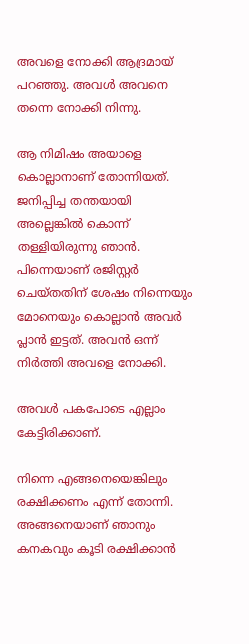അവളെ നോക്കി ആദ്രമായ് പറഞ്ഞു. അവൾ അവനെ തന്നെ നോക്കി നിന്നു.

ആ നിമിഷം അയാളെ കൊല്ലാനാണ് തോന്നിയത്. ജനിപ്പിച്ച തന്തയായി അല്ലെങ്കിൽ കൊന്ന് തള്ളിയിരുന്നു ഞാൻ. പിന്നെയാണ് രജിസ്റ്റർ ചെയ്തതിന് ശേഷം നിന്നെയും മോനെയും കൊല്ലാൻ അവർ പ്ലാൻ ഇട്ടത്. അവൻ ഒന്ന് നിർത്തി അവളെ നോക്കി.

അവൾ പകപോടെ എല്ലാം കേട്ടിരിക്കാണ്.

നിന്നെ എങ്ങനെയെങ്കിലും രക്ഷിക്കണം എന്ന് തോന്നി. അങ്ങനെയാണ് ഞാനും കനകവും കൂടി രക്ഷിക്കാൻ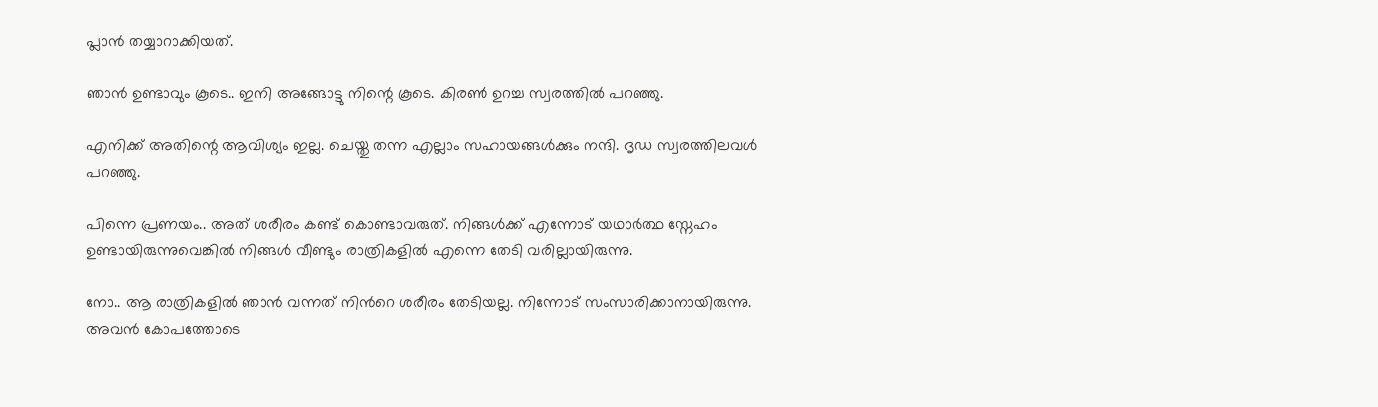പ്ലാൻ തയ്യാറാക്കിയത്.

ഞാൻ ഉണ്ടാവും കൂടെ.. ഇനി അങ്ങോട്ടു നിന്റെ കൂടെ. കിരൺ ഉറച്ച സ്വരത്തിൽ പറഞ്ഞു.

എനിക്ക് അതിന്റെ ആവിശ്യം ഇല്ല. ചെയ്തു തന്ന എല്ലാം സഹായങ്ങൾക്കും നന്ദി. ദൃഡ സ്വരത്തിലവൾ പറഞ്ഞു.

പിന്നെ പ്രണയം.. അത്‌ ശരീരം കണ്ട് കൊണ്ടാവരുത്. നിങ്ങൾക്ക്‌ എന്നോട് യഥാർത്ഥ സ്നേഹം ഉണ്ടായിരുന്നുവെങ്കിൽ നിങ്ങൾ വീണ്ടും രാത്രികളിൽ എന്നെ തേടി വരില്ലായിരുന്നു.

നോ.. ആ രാത്രികളിൽ ഞാൻ വന്നത് നിൻറെ ശരീരം തേടിയല്ല. നിന്നോട് സംസാരിക്കാനായിരുന്നു. അവൻ കോപത്തോടെ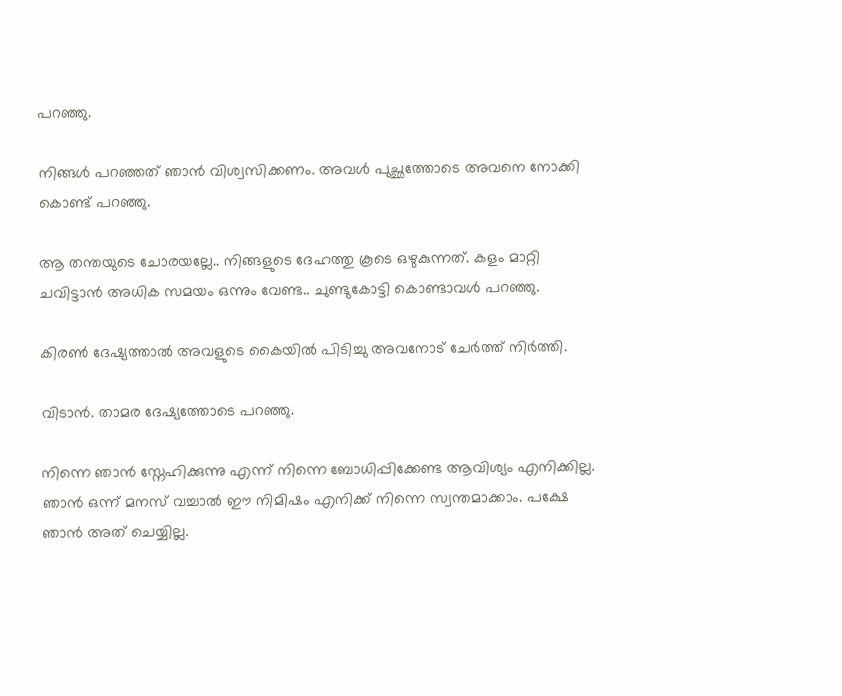പറഞ്ഞു.

നിങ്ങൾ പറഞ്ഞത്‌ ഞാൻ വിശ്വസിക്കണം. അവൾ പുച്ഛത്തോടെ അവനെ നോക്കി കൊണ്ട് പറഞ്ഞു.

ആ തന്തയുടെ ചോരയല്ലേ.. നിങ്ങളുടെ ദേഹത്തു കൂടെ ഒഴുകുന്നത്. കളം മാറ്റി ചവിട്ടാൻ അധിക സമയം ഒന്നും വേണ്ട.. ചുണ്ടുകോട്ടി കൊണ്ടാവൾ പറഞ്ഞു.

കിരൺ ദേഷ്യത്താൽ അവളുടെ കൈയിൽ പിടിച്ചു അവനോട് ചേർത്ത് നിർത്തി.

വിടാൻ. താമര ദേഷ്യത്തോടെ പറഞ്ഞു.

നിന്നെ ഞാൻ സ്നേഹിക്കുന്നു എന്ന് നിന്നെ ബോധിപ്പിക്കേണ്ട ആവിശ്യം എനിക്കില്ല. ഞാൻ ഒന്ന് മനസ് വച്ചാൽ ഈ നിമിഷം എനിക്ക് നിന്നെ സ്വന്തമാക്കാം. പക്ഷേ ഞാൻ അത്‌ ചെയ്യില്ല.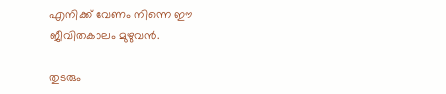എനിക്ക് വേണം നിന്നെ ഈ ജീവിതകാലം മുഴുവൻ.

തുടരും